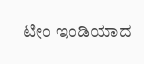ಟೀಂ ಇಂಡಿಯಾದ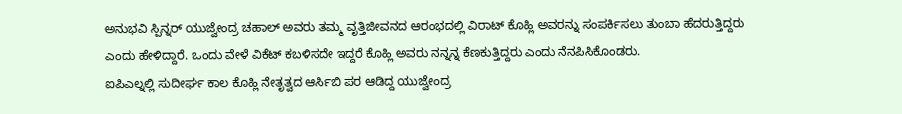ಅನುಭವಿ ಸ್ಪಿನ್ನರ್ ಯುಜ್ವೇಂದ್ರ ಚಹಾಲ್ ಅವರು ತಮ್ಮ ವೃತ್ತಿಜೀವನದ ಆರಂಭದಲ್ಲಿ ವಿರಾಟ್ ಕೊಹ್ಲಿ ಅವರನ್ನು ಸಂಪರ್ಕಿಸಲು ತುಂಬಾ ಹೆದರುತ್ತಿದ್ದರು ಎಂದು ಹೇಳಿದ್ದಾರೆ. ಒಂದು ವೇಳೆ ವಿಕೆಟ್ ಕಬಳಿಸದೇ ಇದ್ದರೆ ಕೊಹ್ಲಿ ಅವರು ನನ್ನನ್ನ ಕೆಣಕುತ್ತಿದ್ದರು ಎಂದು ನೆನಪಿಸಿಕೊಂಡರು.
ಐಪಿಎಲ್ನಲ್ಲಿ ಸುದೀರ್ಘ ಕಾಲ ಕೊಹ್ಲಿ ನೇತೃತ್ವದ ಆರ್ಸಿಬಿ ಪರ ಆಡಿದ್ದ ಯುಜ್ವೇಂದ್ರ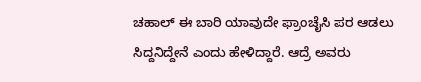ಚಹಾಲ್ ಈ ಬಾರಿ ಯಾವುದೇ ಫ್ರಾಂಚೈಸಿ ಪರ ಆಡಲು ಸಿದ್ದನಿದ್ದೇನೆ ಎಂದು ಹೇಳಿದ್ದಾರೆ. ಆದ್ರೆ ಅವರು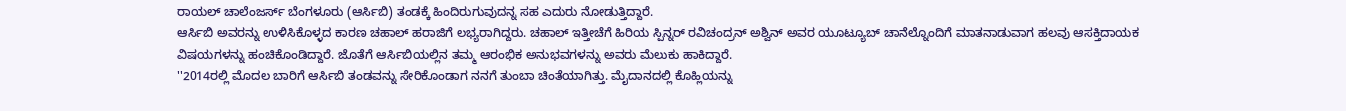ರಾಯಲ್ ಚಾಲೆಂಜರ್ಸ್ ಬೆಂಗಳೂರು (ಆರ್ಸಿಬಿ) ತಂಡಕ್ಕೆ ಹಿಂದಿರುಗುವುದನ್ನ ಸಹ ಎದುರು ನೋಡುತ್ತಿದ್ದಾರೆ.
ಆರ್ಸಿಬಿ ಅವರನ್ನು ಉಳಿಸಿಕೊಳ್ಳದ ಕಾರಣ ಚಹಾಲ್ ಹರಾಜಿಗೆ ಲಭ್ಯರಾಗಿದ್ದರು. ಚಹಾಲ್ ಇತ್ತೀಚೆಗೆ ಹಿರಿಯ ಸ್ಪಿನ್ನರ್ ರವಿಚಂದ್ರನ್ ಅಶ್ವಿನ್ ಅವರ ಯೂಟ್ಯೂಬ್ ಚಾನೆಲ್ನೊಂದಿಗೆ ಮಾತನಾಡುವಾಗ ಹಲವು ಆಸಕ್ತಿದಾಯಕ ವಿಷಯಗಳನ್ನು ಹಂಚಿಕೊಂಡಿದ್ದಾರೆ. ಜೊತೆಗೆ ಆರ್ಸಿಬಿಯಲ್ಲಿನ ತಮ್ಮ ಆರಂಭಿಕ ಅನುಭವಗಳನ್ನು ಅವರು ಮೆಲುಕು ಹಾಕಿದ್ದಾರೆ.
''2014ರಲ್ಲಿ ಮೊದಲ ಬಾರಿಗೆ ಆರ್ಸಿಬಿ ತಂಡವನ್ನು ಸೇರಿಕೊಂಡಾಗ ನನಗೆ ತುಂಬಾ ಚಿಂತೆಯಾಗಿತ್ತು. ಮೈದಾನದಲ್ಲಿ ಕೊಹ್ಲಿಯನ್ನು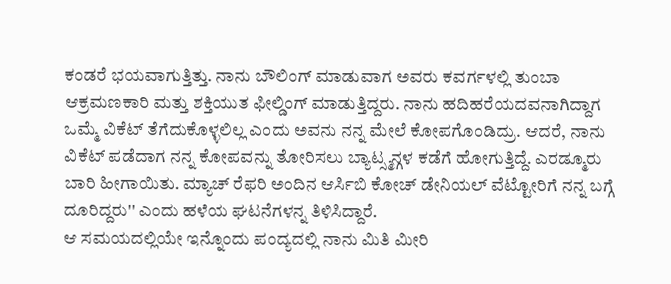ಕಂಡರೆ ಭಯವಾಗುತ್ತಿತ್ತು. ನಾನು ಬೌಲಿಂಗ್ ಮಾಡುವಾಗ ಅವರು ಕವರ್ಗಳಲ್ಲಿ ತುಂಬಾ ಆಕ್ರಮಣಕಾರಿ ಮತ್ತು ಶಕ್ತಿಯುತ ಫೀಲ್ಡಿಂಗ್ ಮಾಡುತ್ತಿದ್ದರು. ನಾನು ಹದಿಹರೆಯದವನಾಗಿದ್ದಾಗ ಒಮ್ಮೆ ವಿಕೆಟ್ ತೆಗೆದುಕೊಳ್ಳಲಿಲ್ಲ ಎಂದು ಅವನು ನನ್ನ ಮೇಲೆ ಕೋಪಗೊಂಡಿದ್ರು. ಆದರೆ, ನಾನು ವಿಕೆಟ್ ಪಡೆದಾಗ ನನ್ನ ಕೋಪವನ್ನು ತೋರಿಸಲು ಬ್ಯಾಟ್ಸ್ಮನ್ಗಳ ಕಡೆಗೆ ಹೋಗುತ್ತಿದ್ದೆ. ಎರಡ್ಮೂರು ಬಾರಿ ಹೀಗಾಯಿತು. ಮ್ಯಾಚ್ ರೆಫರಿ ಅಂದಿನ ಆರ್ಸಿಬಿ ಕೋಚ್ ಡೇನಿಯಲ್ ವೆಟ್ಟೋರಿಗೆ ನನ್ನ ಬಗ್ಗೆ ದೂರಿದ್ದರು'' ಎಂದು ಹಳೆಯ ಘಟನೆಗಳನ್ನ ತಿಳಿಸಿದ್ದಾರೆ.
ಆ ಸಮಯದಲ್ಲಿಯೇ ಇನ್ನೊಂದು ಪಂದ್ಯದಲ್ಲಿ ನಾನು ಮಿತಿ ಮೀರಿ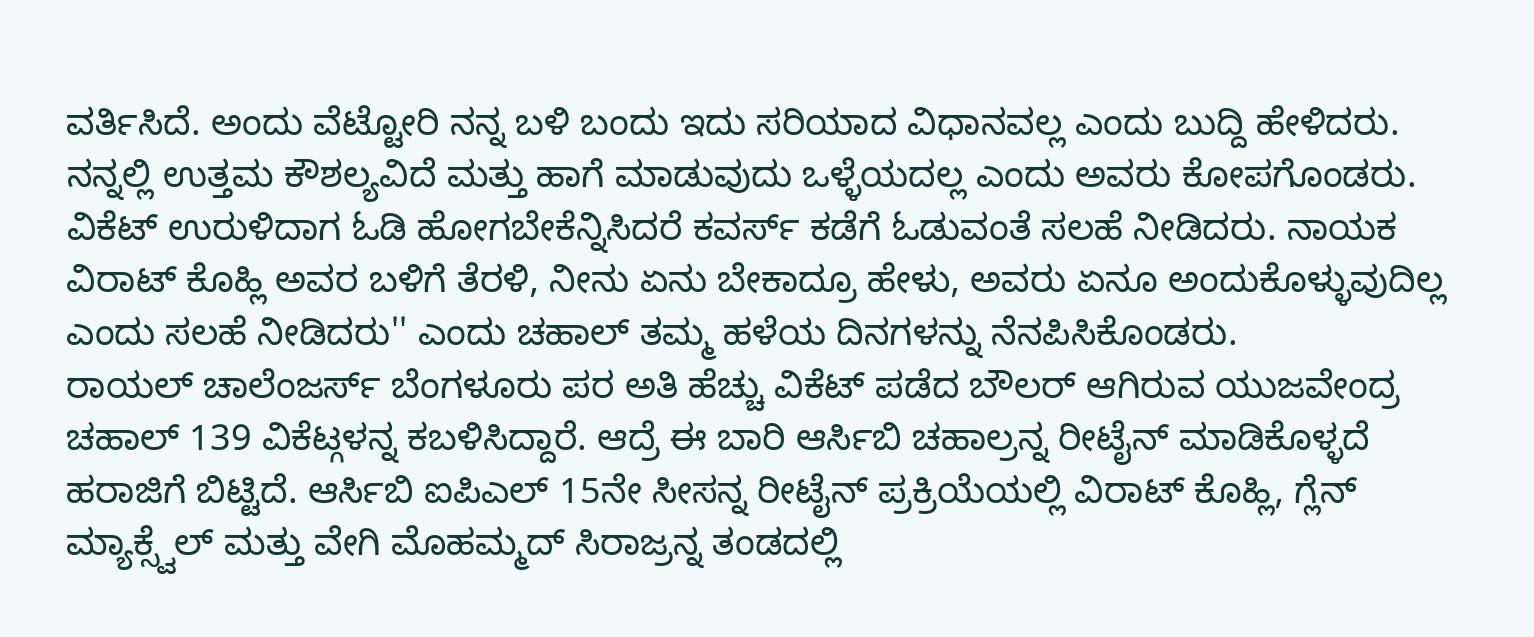ವರ್ತಿಸಿದೆ. ಅಂದು ವೆಟ್ಟೋರಿ ನನ್ನ ಬಳಿ ಬಂದು ಇದು ಸರಿಯಾದ ವಿಧಾನವಲ್ಲ ಎಂದು ಬುದ್ದಿ ಹೇಳಿದರು. ನನ್ನಲ್ಲಿ ಉತ್ತಮ ಕೌಶಲ್ಯವಿದೆ ಮತ್ತು ಹಾಗೆ ಮಾಡುವುದು ಒಳ್ಳೆಯದಲ್ಲ ಎಂದು ಅವರು ಕೋಪಗೊಂಡರು. ವಿಕೆಟ್ ಉರುಳಿದಾಗ ಓಡಿ ಹೋಗಬೇಕೆನ್ನಿಸಿದರೆ ಕವರ್ಸ್ ಕಡೆಗೆ ಓಡುವಂತೆ ಸಲಹೆ ನೀಡಿದರು. ನಾಯಕ ವಿರಾಟ್ ಕೊಹ್ಲಿ ಅವರ ಬಳಿಗೆ ತೆರಳಿ, ನೀನು ಏನು ಬೇಕಾದ್ರೂ ಹೇಳು, ಅವರು ಏನೂ ಅಂದುಕೊಳ್ಳುವುದಿಲ್ಲ ಎಂದು ಸಲಹೆ ನೀಡಿದರು'' ಎಂದು ಚಹಾಲ್ ತಮ್ಮ ಹಳೆಯ ದಿನಗಳನ್ನು ನೆನಪಿಸಿಕೊಂಡರು.
ರಾಯಲ್ ಚಾಲೆಂಜರ್ಸ್ ಬೆಂಗಳೂರು ಪರ ಅತಿ ಹೆಚ್ಚು ವಿಕೆಟ್ ಪಡೆದ ಬೌಲರ್ ಆಗಿರುವ ಯುಜವೇಂದ್ರ ಚಹಾಲ್ 139 ವಿಕೆಟ್ಗಳನ್ನ ಕಬಳಿಸಿದ್ದಾರೆ. ಆದ್ರೆ ಈ ಬಾರಿ ಆರ್ಸಿಬಿ ಚಹಾಲ್ರನ್ನ ರೀಟೈನ್ ಮಾಡಿಕೊಳ್ಳದೆ ಹರಾಜಿಗೆ ಬಿಟ್ಟಿದೆ. ಆರ್ಸಿಬಿ ಐಪಿಎಲ್ 15ನೇ ಸೀಸನ್ನ ರೀಟೈನ್ ಪ್ರಕ್ರಿಯೆಯಲ್ಲಿ ವಿರಾಟ್ ಕೊಹ್ಲಿ, ಗ್ಲೆನ್ ಮ್ಯಾಕ್ಸ್ವೆಲ್ ಮತ್ತು ವೇಗಿ ಮೊಹಮ್ಮದ್ ಸಿರಾಜ್ರನ್ನ ತಂಡದಲ್ಲಿ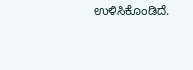ಉಳಿಸಿಕೊಂಡಿದೆ.